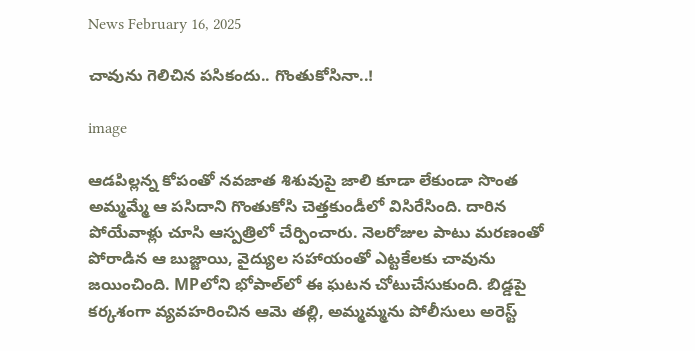News February 16, 2025

చావును గెలిచిన పసికందు.. గొంతుకోసినా..!

image

ఆడపిల్లన్న కోపంతో నవజాత శిశువుపై జాలి కూడా లేకుండా సొంత అమ్మమ్మే ఆ పసిదాని గొంతుకోసి చెత్తకుండీలో విసిరేసింది. దారిన పోయేవాళ్లు చూసి ఆస్పత్రిలో చేర్పించారు. నెలరోజుల పాటు మరణంతో పోరాడిన ఆ బుజ్జాయి, వైద్యుల సహాయంతో ఎట్టకేలకు చావును జయించింది. MPలోని భోపాల్‌లో ఈ ఘటన చోటుచేసుకుంది. బిడ్డపై కర్కశంగా వ్యవహరించిన ఆమె తల్లి, అమ్మమ్మను పోలీసులు అరెస్ట్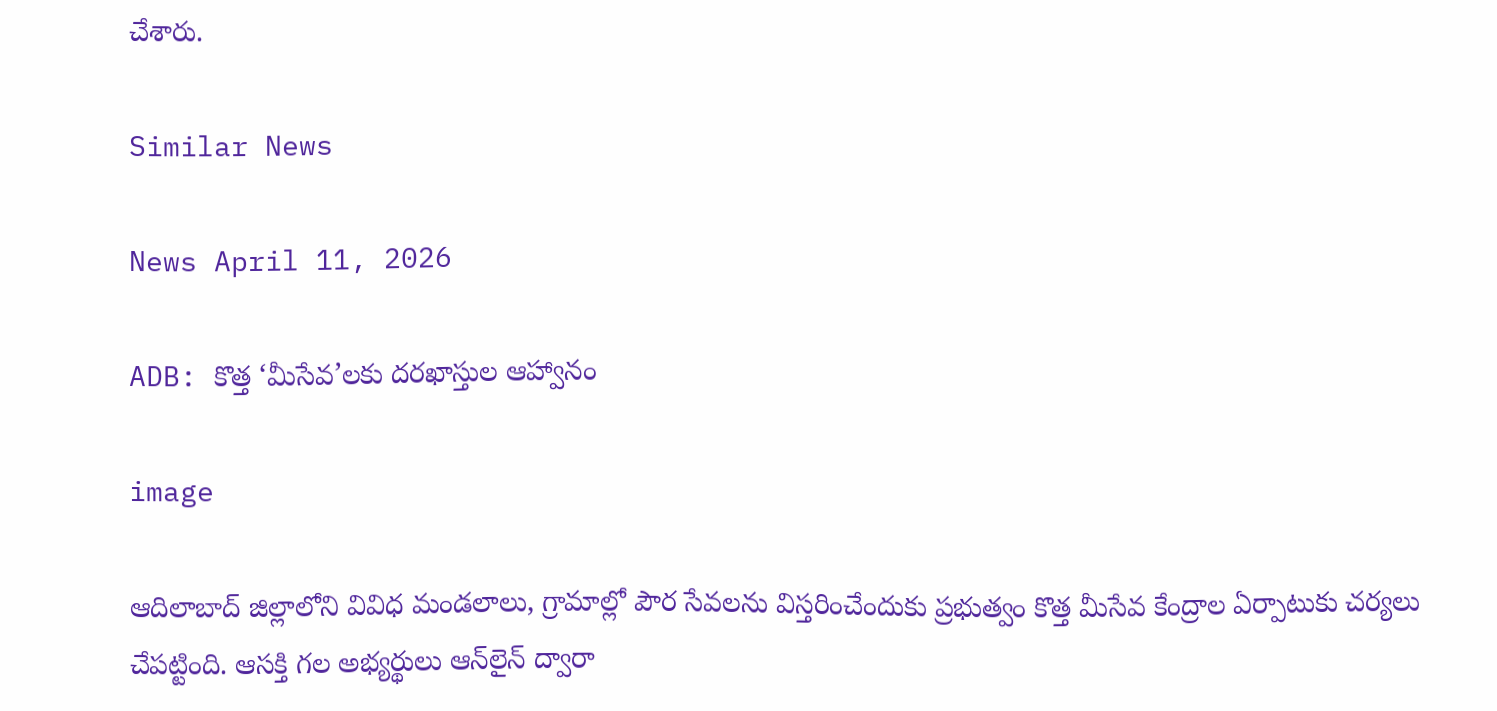చేశారు.

Similar News

News April 11, 2026

ADB: కొత్త ‘మీసేవ’లకు దరఖాస్తుల ఆహ్వానం

image

ఆదిలాబాద్‌ జిల్లాలోని వివిధ మండలాలు, గ్రామాల్లో పౌర సేవలను విస్తరించేందుకు ప్రభుత్వం కొత్త మీసేవ కేంద్రాల ఏర్పాటుకు చర్యలు చేపట్టింది. ఆసక్తి గల అభ్యర్థులు ఆన్‌లైన్ ద్వారా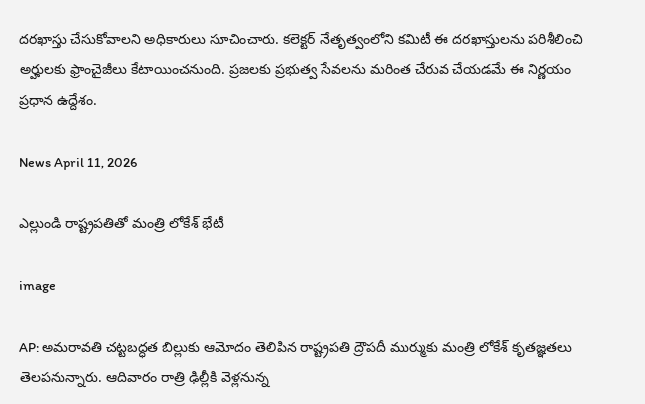దరఖాస్తు చేసుకోవాలని అధికారులు సూచించారు. కలెక్టర్ నేతృత్వంలోని కమిటీ ఈ దరఖాస్తులను పరిశీలించి అర్హులకు ఫ్రాంచైజీలు కేటాయించనుంది. ప్రజలకు ప్రభుత్వ సేవలను మరింత చేరువ చేయడమే ఈ నిర్ణయం ప్రధాన ఉద్దేశం.

News April 11, 2026

ఎల్లుండి రాష్ట్రపతితో మంత్రి లోకేశ్ భేటీ

image

AP: అమరావతి చట్టబద్ధత బిల్లుకు ఆమోదం తెలిపిన రాష్ట్రపతి ద్రౌపదీ ముర్ముకు మంత్రి లోకేశ్ కృతజ్ఞతలు తెలపనున్నారు. ఆదివారం రాత్రి ఢిల్లీకి వెళ్లనున్న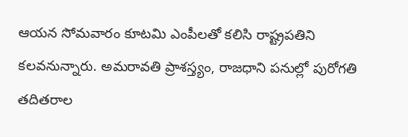ఆయన సోమవారం కూటమి ఎంపీలతో కలిసి రాష్ట్రపతిని కలవనున్నారు. అమరావతి ప్రాశస్త్యం, రాజధాని పనుల్లో పురోగతి తదితరాల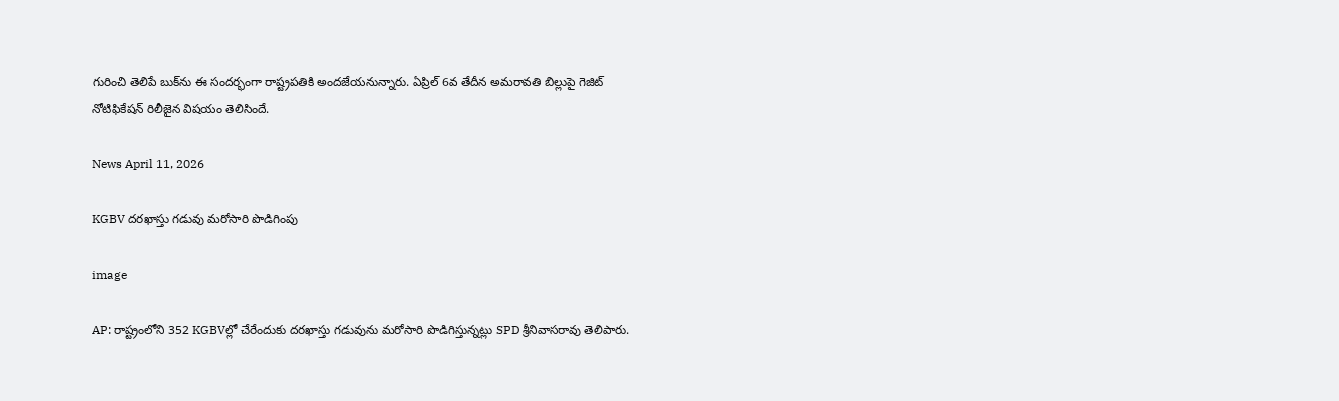గురించి తెలిపే బుక్‌ను ఈ సందర్భంగా రాష్ట్రపతికి అందజేయనున్నారు. ఏప్రిల్ 6వ తేదీన అమరావతి బిల్లుపై గెజిట్ నోటిఫికేషన్ రిలీజైన విషయం తెలిసిందే.

News April 11, 2026

KGBV దరఖాస్తు గడువు మరోసారి పొడిగింపు

image

AP: రాష్ట్రంలోని 352 KGBVల్లో చేరేందుకు దరఖాస్తు గడువును మరోసారి పొడిగిస్తున్నట్లు SPD శ్రీనివాసరావు తెలిపారు.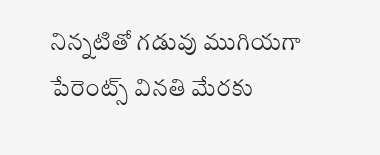నిన్నటితో గడువు ముగియగా పేరెంట్స్ వినతి మేరకు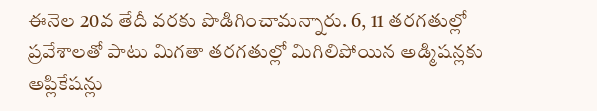ఈనెల 20వ తేదీ వరకు పొడిగించామన్నారు. 6, 11 తరగతుల్లో ప్రవేశాలతో పాటు మిగతా తరగతుల్లో మిగిలిపోయిన అడ్మిషన్లకు అప్లికేషన్లు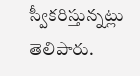స్వీకరిస్తున్నట్లు తెలిపారు.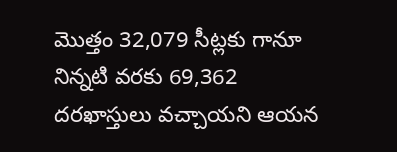మొత్తం 32,079 సీట్లకు గానూ నిన్నటి వరకు 69,362 దరఖాస్తులు వచ్చాయని ఆయన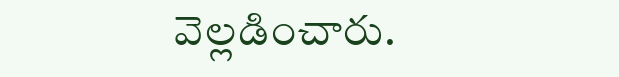వెల్లడించారు.